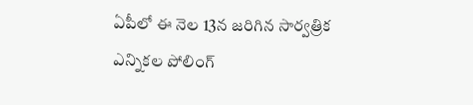ఏపీలో ఈ నెల 13న జరిగిన సార్వత్రిక ఎన్నికల పోలింగ్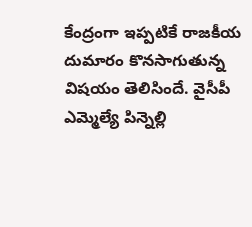కేంద్రంగా ఇప్పటికే రాజకీయ దుమారం కొనసాగుతున్న విషయం తెలిసిందే. వైసీపీ ఎమ్మెల్యే పిన్నెల్లి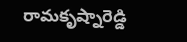రామకృష్నారెడ్డి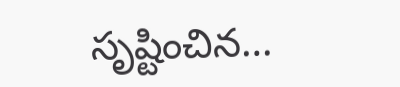సృష్టించిన…